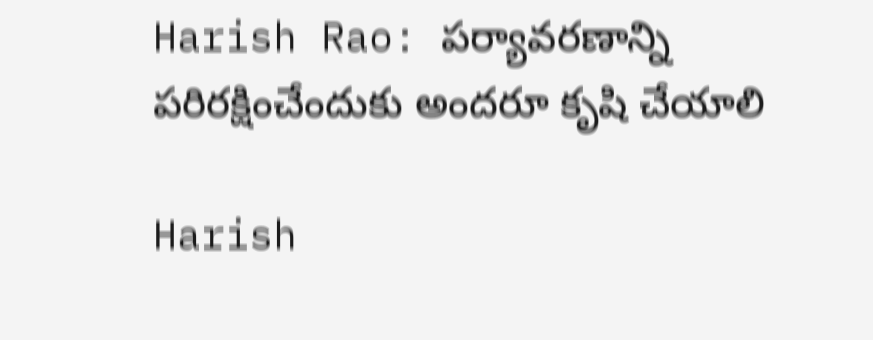Harish Rao: పర్యావరణాన్ని పరిరక్షించేందుకు అందరూ కృషి చేయాలి

Harish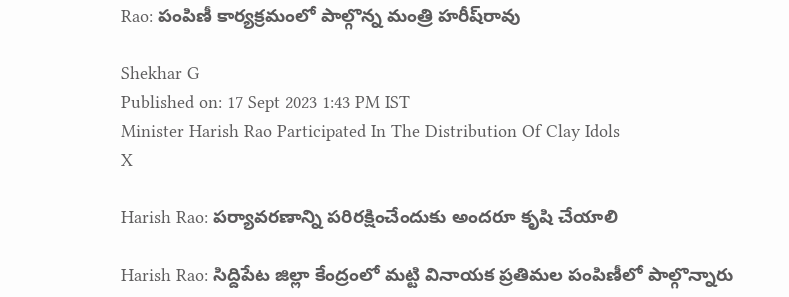Rao: పంపిణీ కార్యక్రమంలో పాల్గొన్న మంత్రి హరీష్‌రావు

Shekhar G
Published on: 17 Sept 2023 1:43 PM IST
Minister Harish Rao Participated In The Distribution Of Clay Idols
X

Harish Rao: పర్యావరణాన్ని పరిరక్షించేందుకు అందరూ కృషి చేయాలి

Harish Rao: సిద్దిపేట జిల్లా కేంద్రంలో మట్టి వినాయక ప్రతిమల పంపిణీలో పాల్గొన్నారు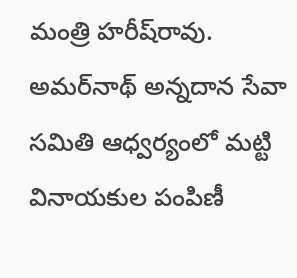మంత్రి హరీష్‌రావు. అమర్‌నాథ్ అన్నదాన సేవా సమితి ఆధ్వర్యంలో మట్టి వినాయకుల పంపిణీ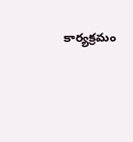కార్యక్రమం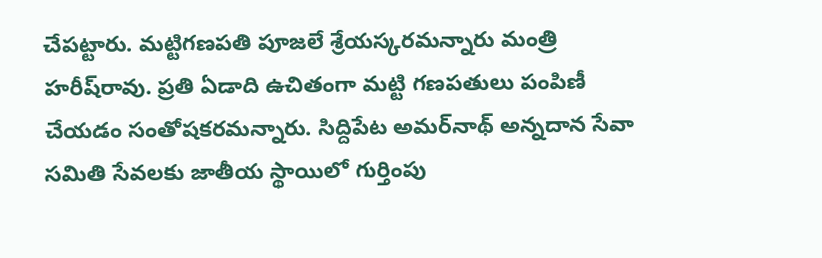చేపట్టారు. మట్టిగణపతి పూజలే శ్రేయస్కరమన్నారు మంత్రి హరీష్‌రావు. ప్రతి ఏడాది ఉచితంగా మట్టి గణపతులు పంపిణీ చేయడం సంతోషకరమన్నారు. సిద్దిపేట అమర్‌నాథ్ అన్నదాన సేవా సమితి సేవలకు జాతీయ స్థాయిలో గుర్తింపు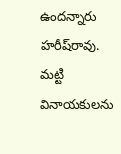ఉందన్నారు హరీష్‌రావు. మట్టి వినాయకులను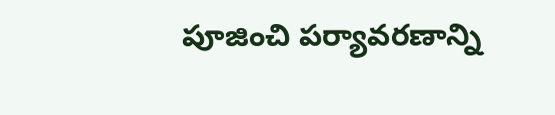పూజించి పర్యావరణాన్ని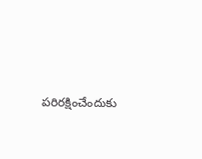పరిరక్షించేందుకు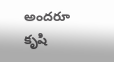అందరూ కృషి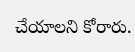చేయాలని కోరారు.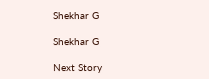Shekhar G

Shekhar G

Next Story